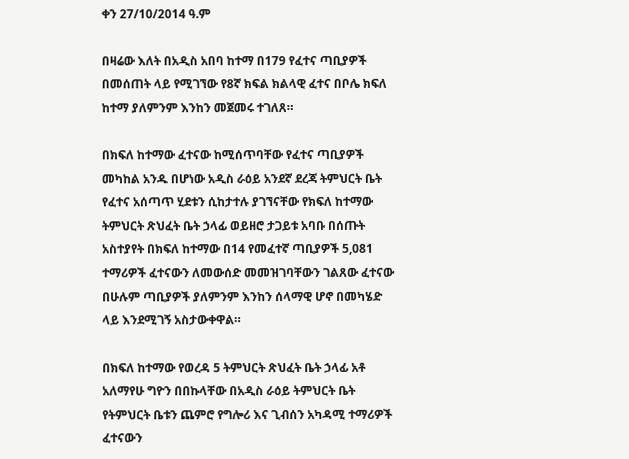ቀን 27/10/2014 ዓ.ም

በዛሬው እለት በአዲስ አበባ ከተማ በ179 የፈተና ጣቢያዎች በመሰጠት ላይ የሚገኘው የ8ኛ ክፍል ክልላዊ ፈተና በቦሌ ክፍለ ከተማ ያለምንም እንከን መጀመሩ ተገለጸ።

በክፍለ ከተማው ፈተናው ከሚሰጥባቸው የፈተና ጣቢያዎች መካከል አንዱ በሆነው አዲስ ራዕይ አንደኛ ደረጃ ትምህርት ቤት የፈተና አሰጣጥ ሂደቱን ሲከታተሉ ያገኘናቸው የክፍለ ከተማው ትምህርት ጽህፈት ቤት ኃላፊ ወይዘሮ ታጋይቱ አባቡ በሰጡት አስተያየት በክፍለ ከተማው በ14 የመፈተኛ ጣቢያዎች 5,081 ተማሪዎች ፈተናውን ለመውሰድ መመዝገባቸውን ገልጸው ፈተናው በሁሉም ጣቢያዎች ያለምንም እንከን ሰላማዊ ሆኖ በመካሄድ ላይ እንደሚገኝ አስታውቀዋል።

በክፍለ ከተማው የወረዳ 5 ትምህርት ጽህፈት ቤት ኃላፊ አቶ አለማየሁ ግዮን በበኩላቸው በአዲስ ራዕይ ትምህርት ቤት የትምህርት ቤቱን ጨምሮ የግሎሪ እና ጊብሰን አካዳሚ ተማሪዎች ፈተናውን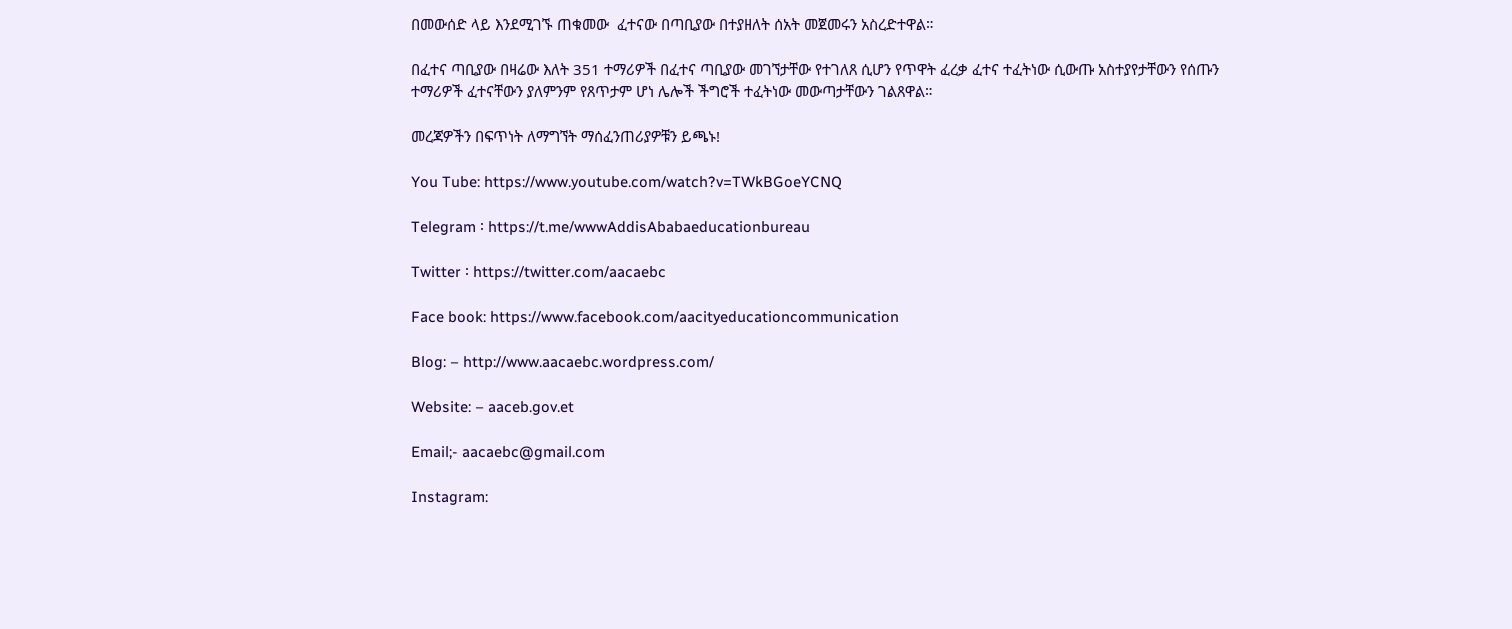በመውሰድ ላይ እንደሚገኙ ጠቁመው  ፈተናው በጣቢያው በተያዘለት ሰአት መጀመሩን አስረድተዋል።

በፈተና ጣቢያው በዛሬው እለት 351 ተማሪዎች በፈተና ጣቢያው መገኘታቸው የተገለጸ ሲሆን የጥዋት ፈረቃ ፈተና ተፈትነው ሲውጡ አስተያየታቸውን የሰጡን ተማሪዎች ፈተናቸውን ያለምንም የጸጥታም ሆነ ሌሎች ችግሮች ተፈትነው መውጣታቸውን ገልጸዋል።

መረጃዎችን በፍጥነት ለማግኘት ማሰፈንጠሪያዎቹን ይጫኑ!

You Tube: https://www.youtube.com/watch?v=TWkBGoeYCNQ

Telegram ፡ https://t.me/wwwAddisAbabaeducationbureau

Twitter ፡ https://twitter.com/aacaebc

Face book: https://www.facebook.com/aacityeducationcommunication

Blog: – http://www.aacaebc.wordpress.com/

Website: – aaceb.gov.et

Email;- aacaebc@gmail.com

Instagram: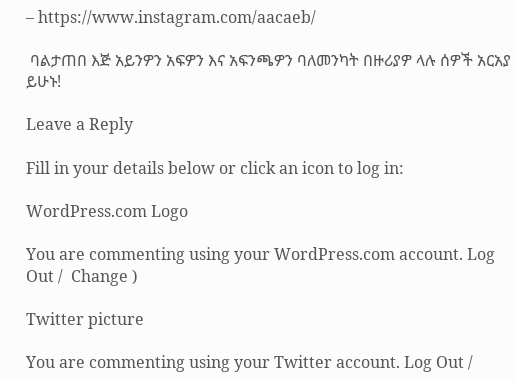– https://www.instagram.com/aacaeb/

 ባልታጠበ እጅ አይንዎን አፍዎን እና አፍንጫዎን ባለመንካት በዙሪያዎ ላሉ ሰዎች አርአያ ይሁኑ!

Leave a Reply

Fill in your details below or click an icon to log in:

WordPress.com Logo

You are commenting using your WordPress.com account. Log Out /  Change )

Twitter picture

You are commenting using your Twitter account. Log Out /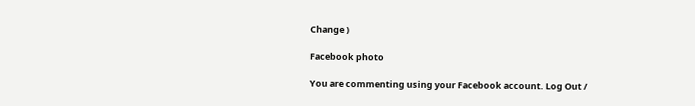Change )

Facebook photo

You are commenting using your Facebook account. Log Out /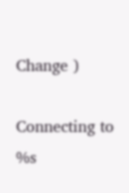Change )

Connecting to %s